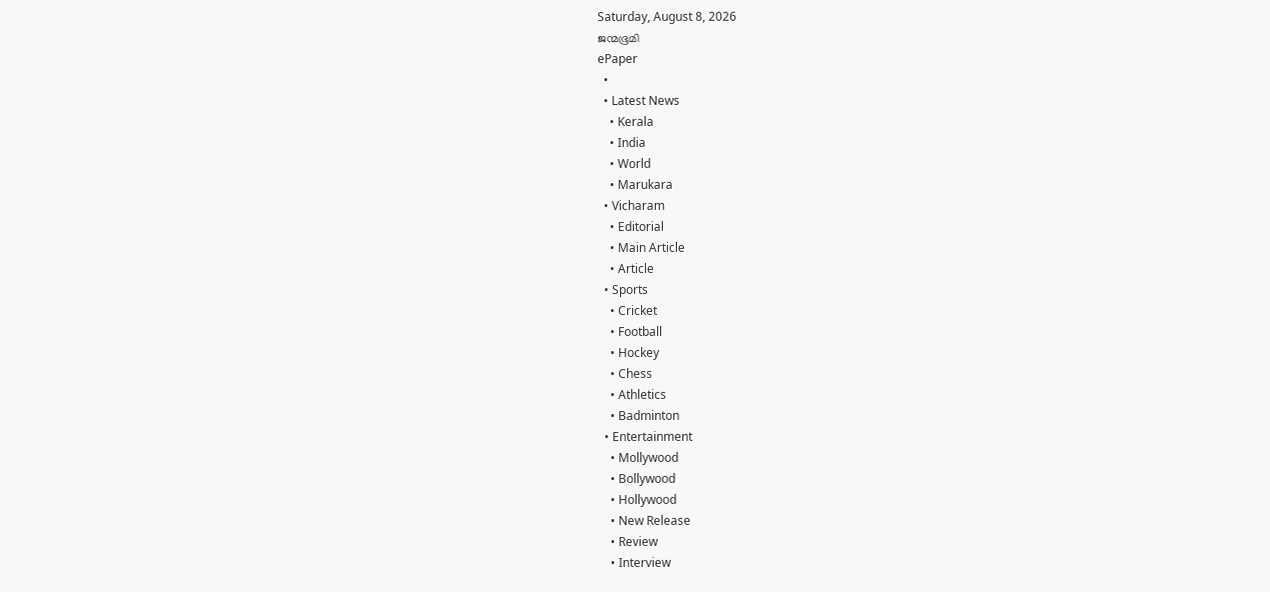Saturday, August 8, 2026
ജന്മഭൂമി
ePaper
  •
  • Latest News
    • Kerala
    • India
    • World
    • Marukara
  • Vicharam
    • Editorial
    • Main Article
    • Article
  • Sports
    • Cricket
    • Football
    • Hockey
    • Chess
    • Athletics
    • Badminton
  • Entertainment
    • Mollywood
    • Bollywood
    • Hollywood
    • New Release
    • Review
    • Interview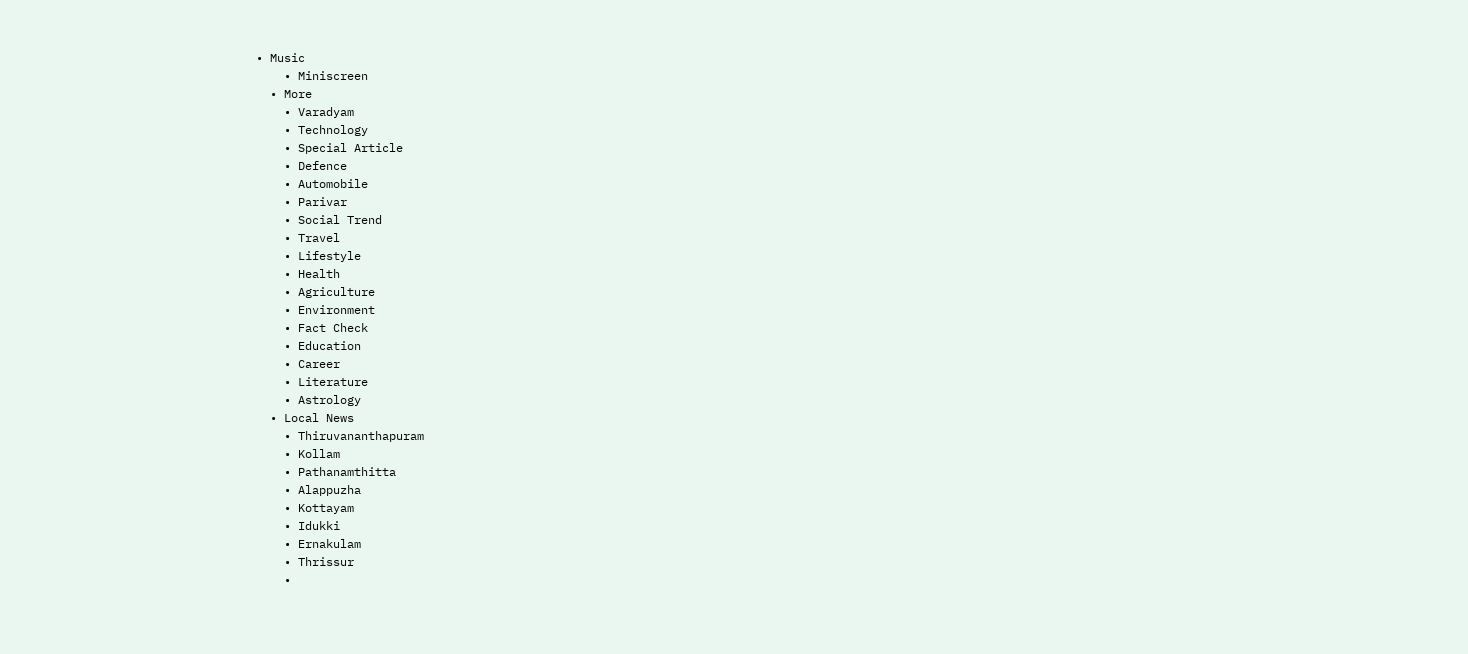• Music
    • Miniscreen
  • More
    • Varadyam
    • Technology
    • Special Article
    • Defence
    • Automobile
    • Parivar
    • Social Trend
    • Travel
    • Lifestyle
    • Health
    • Agriculture
    • Environment
    • Fact Check
    • Education
    • Career
    • Literature
    • Astrology
  • Local News
    • Thiruvananthapuram
    • Kollam
    • Pathanamthitta
    • Alappuzha
    • Kottayam
    • Idukki
    • Ernakulam
    • Thrissur
    •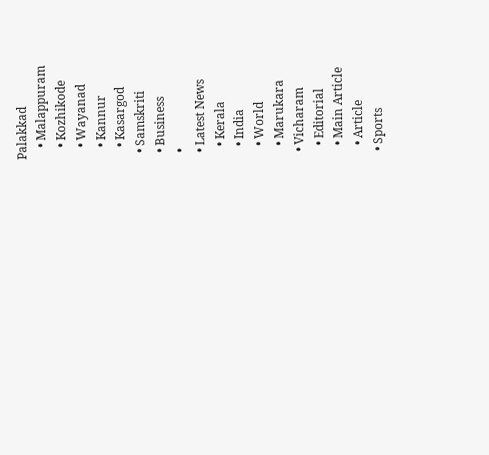Palakkad
    • Malappuram
    • Kozhikode
    • Wayanad
    • Kannur
    • Kasargod
  • Samskriti
  • Business
  •
  • Latest News
    • Kerala
    • India
    • World
    • Marukara
  • Vicharam
    • Editorial
    • Main Article
    • Article
  • Sports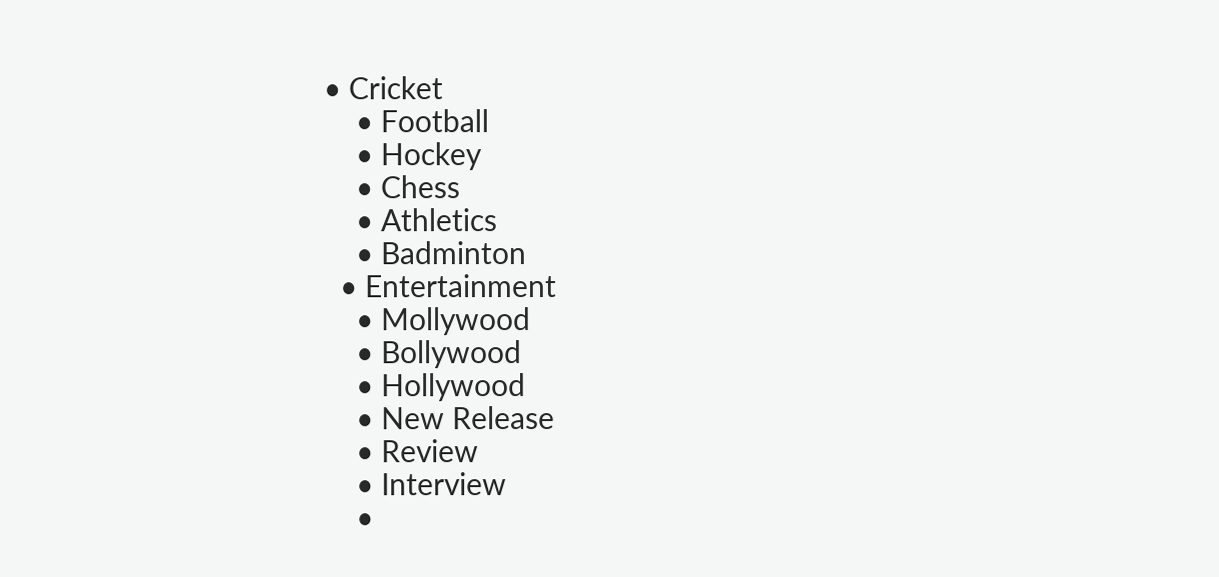• Cricket
    • Football
    • Hockey
    • Chess
    • Athletics
    • Badminton
  • Entertainment
    • Mollywood
    • Bollywood
    • Hollywood
    • New Release
    • Review
    • Interview
    •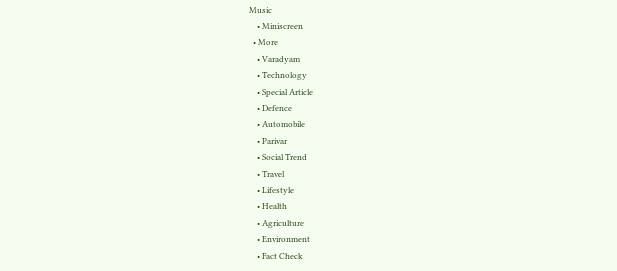Music
    • Miniscreen
  • More
    • Varadyam
    • Technology
    • Special Article
    • Defence
    • Automobile
    • Parivar
    • Social Trend
    • Travel
    • Lifestyle
    • Health
    • Agriculture
    • Environment
    • Fact Check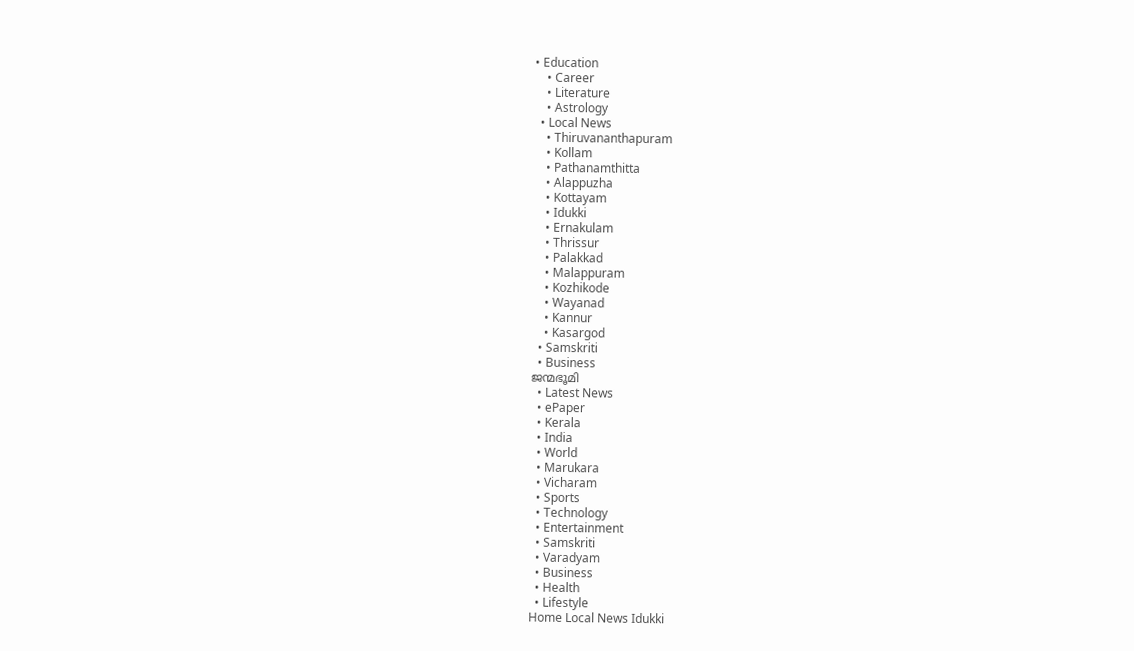• Education
    • Career
    • Literature
    • Astrology
  • Local News
    • Thiruvananthapuram
    • Kollam
    • Pathanamthitta
    • Alappuzha
    • Kottayam
    • Idukki
    • Ernakulam
    • Thrissur
    • Palakkad
    • Malappuram
    • Kozhikode
    • Wayanad
    • Kannur
    • Kasargod
  • Samskriti
  • Business
ജന്മഭൂമി
  • Latest News
  • ePaper
  • Kerala
  • India
  • World
  • Marukara
  • Vicharam
  • Sports
  • Technology
  • Entertainment
  • Samskriti
  • Varadyam
  • Business
  • Health
  • Lifestyle
Home Local News Idukki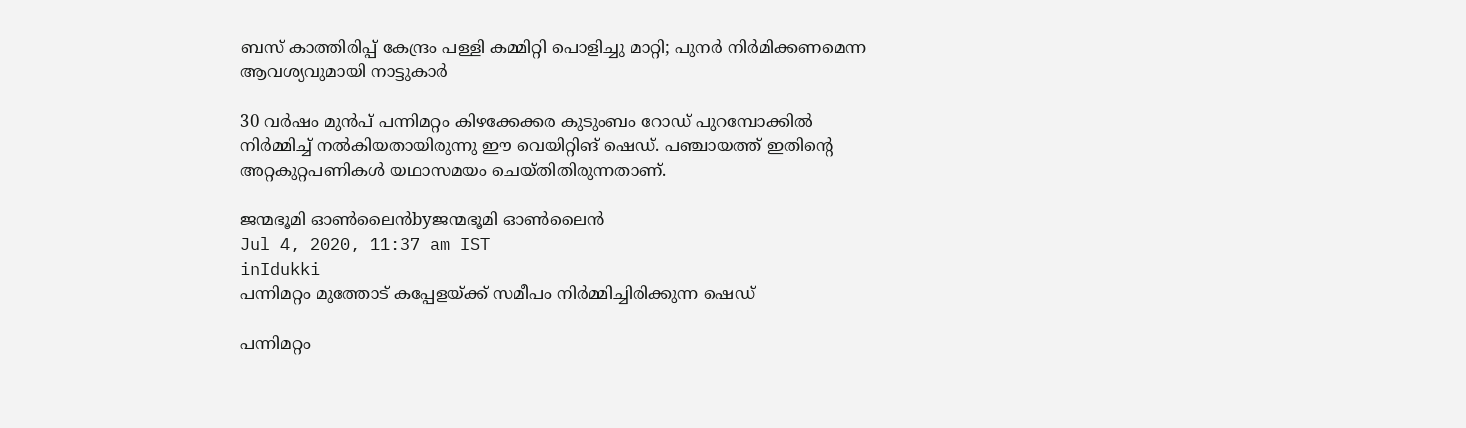ബസ് കാത്തിരിപ്പ് കേന്ദ്രം പള്ളി കമ്മിറ്റി പൊളിച്ചു മാറ്റി; പുനര്‍ നിര്‍മിക്കണമെന്ന ആവശ്യവുമായി നാട്ടുകാര്‍

30 വര്‍ഷം മുന്‍പ് പന്നിമറ്റം കിഴക്കേക്കര കുടുംബം റോഡ് പുറമ്പോക്കില്‍ നിര്‍മ്മിച്ച് നല്‍കിയതായിരുന്നു ഈ വെയിറ്റിങ് ഷെഡ്. പഞ്ചായത്ത് ഇതിന്റെ അറ്റകുറ്റപണികള്‍ യഥാസമയം ചെയ്തിതിരുന്നതാണ്.

ജന്മഭൂമി ഓണ്‍ലൈന്‍byജന്മഭൂമി ഓണ്‍ലൈന്‍
Jul 4, 2020, 11:37 am IST
inIdukki
പന്നിമറ്റം മുത്തോട് കപ്പേളയ്ക്ക് സമീപം നിര്‍മ്മിച്ചിരിക്കുന്ന ഷെഡ്

പന്നിമറ്റം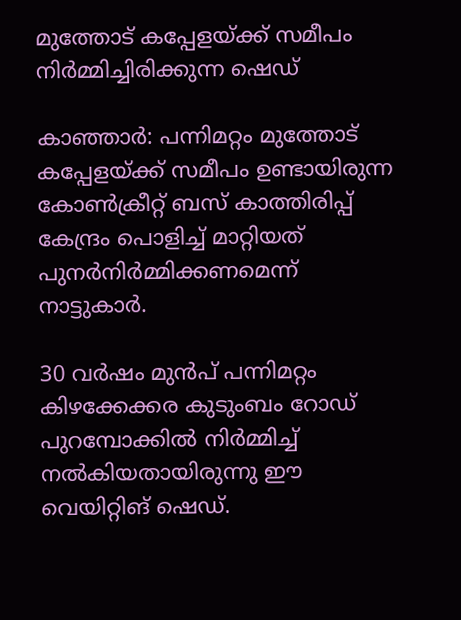മുത്തോട് കപ്പേളയ്ക്ക് സമീപം നിര്‍മ്മിച്ചിരിക്കുന്ന ഷെഡ്

കാഞ്ഞാര്‍: പന്നിമറ്റം മുത്തോട് കപ്പേളയ്‌ക്ക് സമീപം ഉണ്ടായിരുന്ന കോണ്‍ക്രീറ്റ് ബസ് കാത്തിരിപ്പ് കേന്ദ്രം പൊളിച്ച് മാറ്റിയത് പുനര്‍നിര്‍മ്മിക്കണമെന്ന് നാട്ടുകാര്‍.

30 വര്‍ഷം മുന്‍പ് പന്നിമറ്റം കിഴക്കേക്കര കുടുംബം റോഡ് പുറമ്പോക്കില്‍ നിര്‍മ്മിച്ച് നല്‍കിയതായിരുന്നു ഈ വെയിറ്റിങ് ഷെഡ്.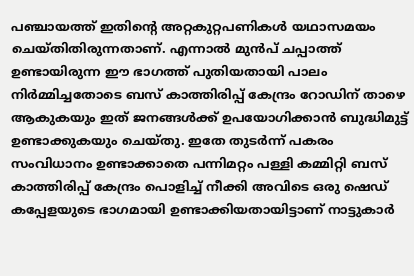പഞ്ചായത്ത് ഇതിന്റെ അറ്റകുറ്റപണികള്‍ യഥാസമയം ചെയ്തിതിരുന്നതാണ്. എന്നാല്‍ മുന്‍പ് ചപ്പാത്ത് ഉണ്ടായിരുന്ന ഈ ഭാഗത്ത് പുതിയതായി പാലം നിര്‍മ്മിച്ചതോടെ ബസ് കാത്തിരിപ്പ് കേന്ദ്രം റോഡിന് താഴെ ആകുകയും ഇത് ജനങ്ങള്‍ക്ക് ഉപയോഗിക്കാന്‍ ബുദ്ധിമുട്ട് ഉണ്ടാക്കുകയും ചെയ്തു. ഇതേ തുടര്‍ന്ന് പകരം സംവിധാനം ഉണ്ടാക്കാതെ പന്നിമറ്റം പള്ളി കമ്മിറ്റി ബസ് കാത്തിരിപ്പ് കേന്ദ്രം പൊളിച്ച് നീക്കി അവിടെ ഒരു ഷെഡ് കപ്പേളയുടെ ഭാഗമായി ഉണ്ടാക്കിയതായിട്ടാണ് നാട്ടുകാര്‍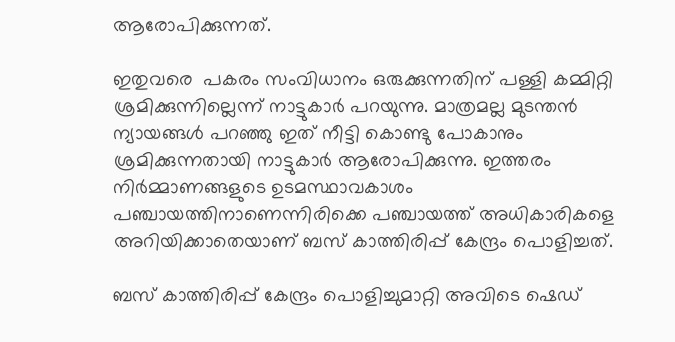ആരോപിക്കുന്നത്.

ഇതുവരെ  പകരം സംവിധാനം ഒരുക്കുന്നതിന് പള്ളി കമ്മിറ്റി ശ്രമിക്കുന്നില്ലെന്ന് നാട്ടുകാര്‍ പറയുന്നു. മാത്രമല്ല മുടന്തന്‍ ന്യായങ്ങള്‍ പറഞ്ഞു ഇത് നീട്ടി കൊണ്ടു പോകാനും ശ്രമിക്കുന്നതായി നാട്ടുകാര്‍ ആരോപിക്കുന്നു. ഇത്തരം നിര്‍മ്മാണങ്ങളുടെ ഉടമസ്ഥാവകാശം പഞ്ചായത്തിനാണെന്നിരിക്കെ പഞ്ചായത്ത് അധികാരികളെ അറിയിക്കാതെയാണ് ബസ് കാത്തിരിപ്പ് കേന്ദ്രം പൊളിച്ചത്.

ബസ് കാത്തിരിപ്പ് കേന്ദ്രം പൊളിച്ചുമാറ്റി അവിടെ ഷെഡ്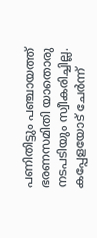പണിതിട്ടും പഞ്ചായത്ത് ഭരണസമിതി യാതൊരു നടപടിയും സ്വീകരിച്ചില്ല. കപ്പേളയോട് ചേര്‍ന്ന്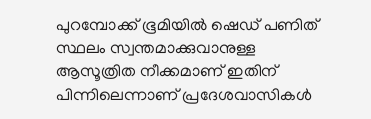പുറമ്പോക്ക് ഭൂമിയില്‍ ഷെഡ് പണിത് സ്ഥലം സ്വന്തമാക്കുവാനുള്ള ആസൂത്രിത നീക്കമാണ് ഇതിന് പിന്നിലെന്നാണ് പ്രദേശവാസികള്‍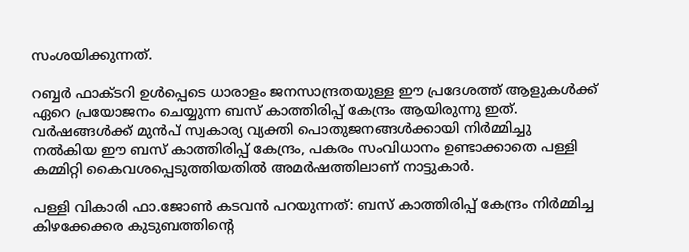സംശയിക്കുന്നത്.

റബ്ബര്‍ ഫാക്ടറി ഉള്‍പ്പെടെ ധാരാളം ജനസാന്ദ്രതയുള്ള ഈ പ്രദേശത്ത് ആളുകള്‍ക്ക് ഏറെ പ്രയോജനം ചെയ്യുന്ന ബസ് കാത്തിരിപ്പ് കേന്ദ്രം ആയിരുന്നു ഇത്. വര്‍ഷങ്ങള്‍ക്ക് മുന്‍പ് സ്വകാര്യ വ്യക്തി പൊതുജനങ്ങള്‍ക്കായി നിര്‍മ്മിച്ചു നല്‍കിയ ഈ ബസ് കാത്തിരിപ്പ് കേന്ദ്രം, പകരം സംവിധാനം ഉണ്ടാക്കാതെ പള്ളി കമ്മിറ്റി കൈവശപ്പെടുത്തിയതില്‍ അമര്‍ഷത്തിലാണ് നാട്ടുകാര്‍.

പള്ളി വികാരി ഫാ.ജോണ്‍ കടവന്‍ പറയുന്നത്: ബസ് കാത്തിരിപ്പ് കേന്ദ്രം നിര്‍മ്മിച്ച കിഴക്കേക്കര കുടുബത്തിന്റെ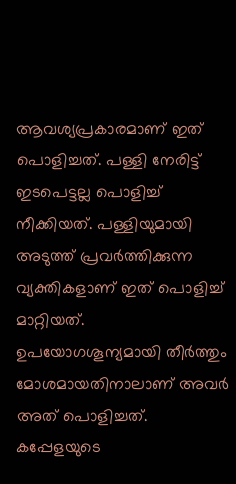ആവശ്യപ്രകാരമാണ് ഇത് പൊളിച്ചത്. പള്ളി നേരിട്ട് ഇടപെട്ടല്ല പൊളിച്ച് നീക്കിയത്. പള്ളിയുമായി അടുത്ത് പ്രവര്‍ത്തിക്കുന്ന വ്യക്തികളാണ് ഇത് പൊളിച്ച് മാറ്റിയത്. ഉപയോഗശൂന്യമായി തീര്‍ത്തും മോശമായതിനാലാണ് അവര്‍ അത് പൊളിച്ചത്. കപ്പേളയുടെ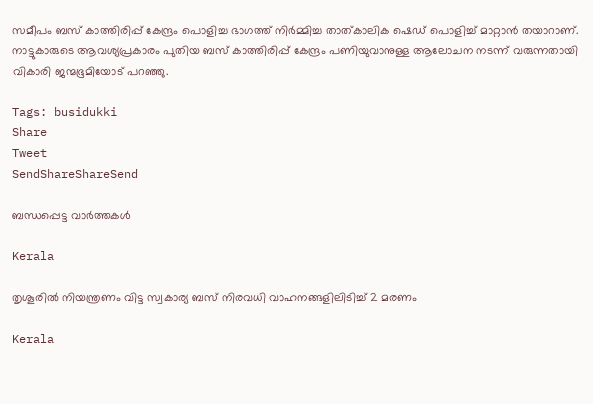സമീപം ബസ് കാത്തിരിപ്പ് കേന്ദ്രം പൊളിച്ച ഭാഗത്ത് നിര്‍മ്മിച്ച താത്കാലിക ഷെഡ് പൊളിച്ച് മാറ്റാന്‍ തയാറാണ്. നാട്ടുകാരുടെ ആവശ്യപ്രകാരം പുതിയ ബസ് കാത്തിരിപ്പ് കേന്ദ്രം പണിയുവാനുള്ള ആലോചന നടന്ന് വരുന്നതായി വികാരി ജന്മഭൂമിയോട് പറഞ്ഞു.

Tags: busidukki
Share
Tweet
SendShareShareSend

ബന്ധപ്പെട്ട വാര്‍ത്തകള്‍

Kerala

തൃശൂരില്‍ നിയന്ത്രണം വിട്ട സ്വകാര്യ ബസ് നിരവധി വാഹനങ്ങളിലിടിച്ച് 2 മരണം

Kerala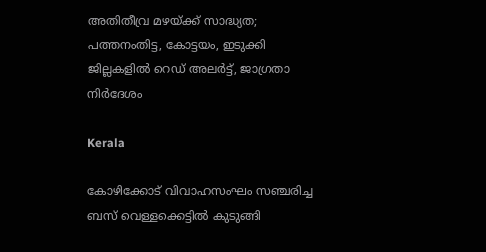അതിതീവ്ര മഴയ്‌ക്ക് സാദ്ധ്യത; പത്തനംതിട്ട, കോട്ടയം, ഇടുക്കി ജില്ലകളിൽ റെഡ് അലർട്ട്, ജാഗ്രതാ നിർദേശം

Kerala

കോഴിക്കോട് വിവാഹസംഘം സഞ്ചരിച്ച ബസ് വെള്ളക്കെട്ടില്‍ കുടുങ്ങി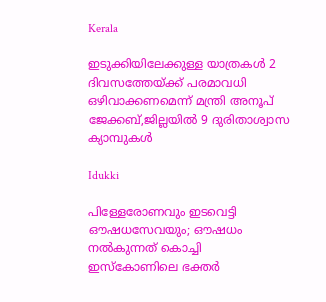Kerala

ഇടുക്കിയിലേക്കുള്ള യാത്രകള്‍ 2 ദിവസത്തേയ്‌ക്ക് പരമാവധി ഒഴിവാക്കണമെന്ന് മന്ത്രി അനൂപ് ജേക്കബ്,ജില്ലയില്‍ 9 ദുരിതാശ്വാസ ക്യാമ്പുകള്‍

Idukki

പിള്ളേരോണവും ഇടവെട്ടി ഔഷധസേവയും; ഔഷധം നൽകുന്നത് കൊച്ചി ഇസ്‌കോണിലെ ഭക്തർ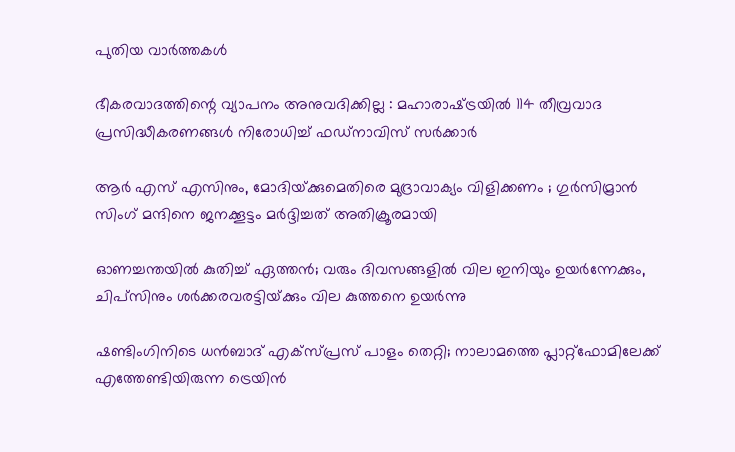പുതിയ വാര്‍ത്തകള്‍

ഭീകരവാദത്തിന്റെ വ്യാപനം അനുവദിക്കില്ല : മഹാരാഷ്‌ട്രയിൽ 114 തീവ്രവാദ പ്രസിദ്ധീകരണങ്ങൾ നിരോധിച്ച് ഫഡ്‌നാവിസ് സർക്കാർ

ആർ എസ് എസിനും, മോദിയ്‌ക്കുമെതിരെ മുദ്രാവാക്യം വിളിക്കണം ; ഗുർസിമ്രാൻ സിംഗ് മന്ദിനെ ജനക്കൂട്ടം മർദ്ദിച്ചത് അതിക്രൂരമായി

ഓണച്ചന്തയില്‍ കുതിച്ച് ഏത്തന്‍; വരും ദിവസങ്ങളില്‍ വില ഇനിയും ഉയര്‍ന്നേക്കും, ചിപ്സിനും ശര്‍ക്കരവരട്ടിയ്‌ക്കും വില കുത്തനെ ഉയർന്നു

ഷണ്ടിംഗിനിടെ ധൻബാദ് എക്‌സ്പ്രസ് പാളം തെറ്റി; നാലാമത്തെ പ്ലാറ്റ്ഫോമിലേക്ക് എത്തേണ്ടിയിരുന്ന ട്രെയിൻ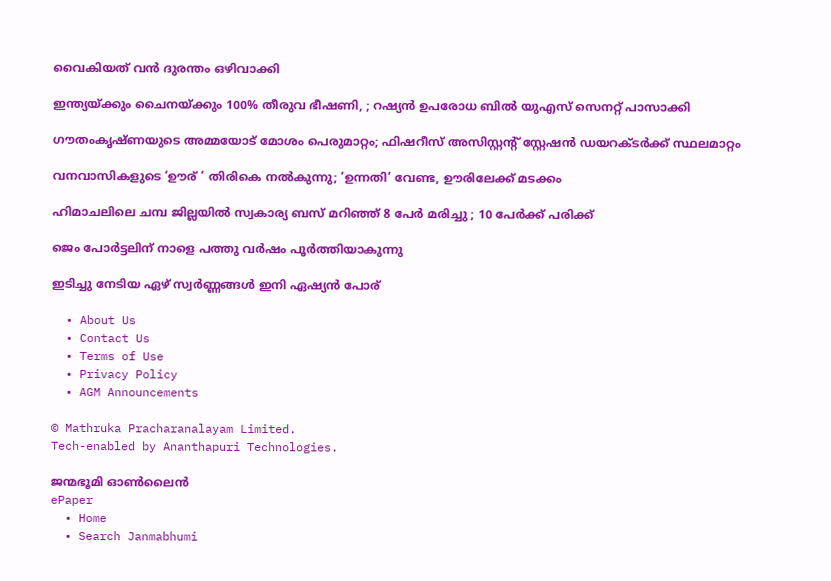വൈകിയത് വൻ ദുരന്തം ഒഴിവാക്കി

ഇന്ത്യയ്‌ക്കും ചൈനയ്‌ക്കും 100% തീരുവ ഭീഷണി, ; റഷ്യൻ ഉപരോധ ബിൽ യുഎസ് സെനറ്റ് പാസാക്കി

ഗൗതംകൃഷ്ണയുടെ അമ്മയോട് മോശം പെരുമാറ്റം; ഫിഷറീസ് അസിസ്റ്റൻ്റ് സ്റ്റേഷൻ ഡയറക്ടർക്ക് സ്ഥലമാറ്റം

വനവാസികളുടെ ‘ഊര് ‘ തിരികെ നല്‍കുന്നു; ‘ഉന്നതി’ വേണ്ട, ഊരിലേക്ക് മടക്കം

ഹിമാചലിലെ ചമ്പ ജില്ലയിൽ സ്വകാര്യ ബസ് മറിഞ്ഞ് 8 പേർ മരിച്ചു ; 10 പേർക്ക് പരിക്ക്

ജെം പോര്‍ട്ടലിന് നാളെ പത്തു വര്‍ഷം പൂര്‍ത്തിയാകുന്നു

ഇടിച്ചു നേടിയ ഏഴ് സ്വര്‍ണ്ണങ്ങള്‍ ഇനി ഏഷ്യന്‍ പോര്

  • About Us
  • Contact Us
  • Terms of Use
  • Privacy Policy
  • AGM Announcements

© Mathruka Pracharanalayam Limited.
Tech-enabled by Ananthapuri Technologies.

ജന്മഭൂമി ഓണ്‍ലൈന്‍
ePaper
  • Home
  • Search Janmabhumi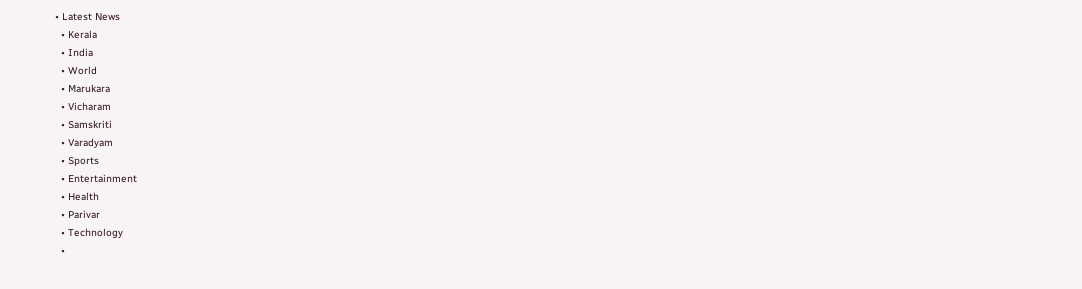• Latest News
  • Kerala
  • India
  • World
  • Marukara
  • Vicharam
  • Samskriti
  • Varadyam
  • Sports
  • Entertainment
  • Health
  • Parivar
  • Technology
  •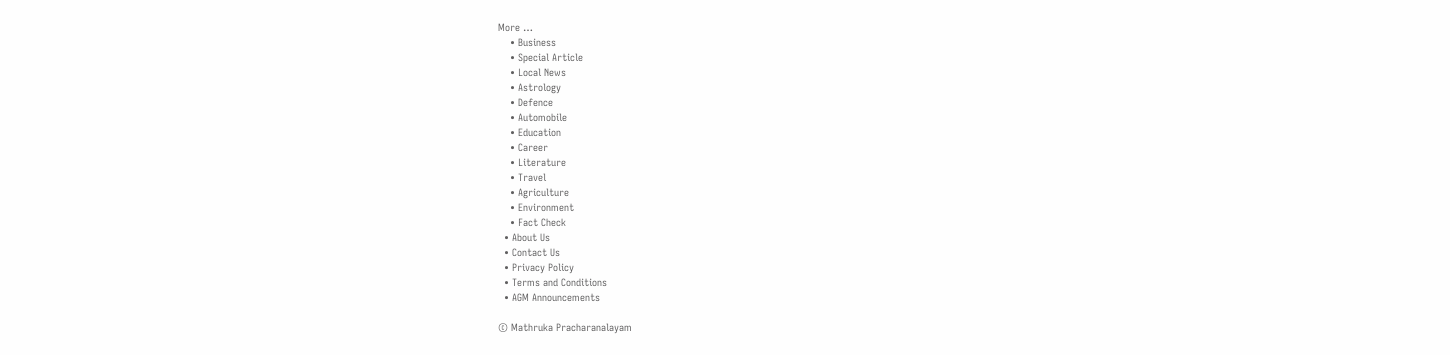More …
    • Business
    • Special Article
    • Local News
    • Astrology
    • Defence
    • Automobile
    • Education
    • Career
    • Literature
    • Travel
    • Agriculture
    • Environment
    • Fact Check
  • About Us
  • Contact Us
  • Privacy Policy
  • Terms and Conditions
  • AGM Announcements

© Mathruka Pracharanalayam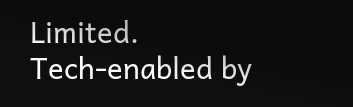Limited.
Tech-enabled by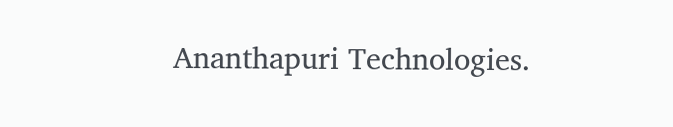Ananthapuri Technologies.